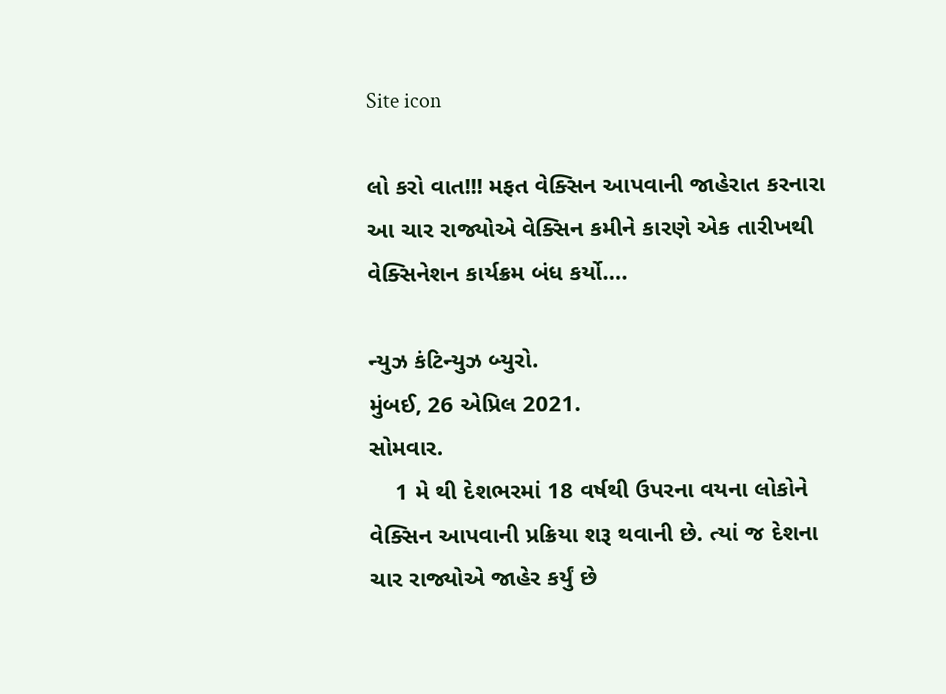Site icon

લો કરો વાત!!! મફત વેક્સિન આપવાની જાહેરાત કરનારા આ ચાર રાજ્યોએ વેક્સિન કમીને કારણે એક તારીખથી વેક્સિનેશન કાર્યક્રમ બંધ કર્યો….

ન્યુઝ કંટિન્યુઝ બ્યુરો.
મુંબઈ, 26 એપ્રિલ 2021.
સોમવાર.
    1 મે થી દેશભરમાં 18 વર્ષથી ઉપરના વયના લોકોને વેક્સિન આપવાની પ્રક્રિયા શરૂ થવાની છે. ત્યાં જ દેશના ચાર રાજ્યોએ જાહેર કર્યું છે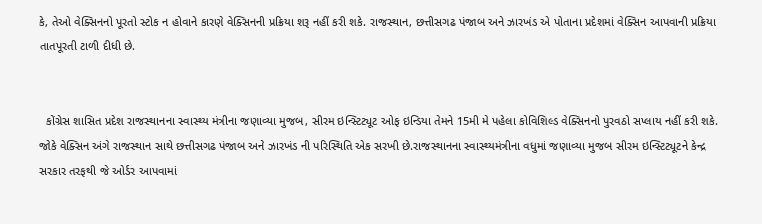કે, તેઓ વેક્સિનનો પૂરતો સ્ટોક ન હોવાને કારણે વેક્સિનની પ્રક્રિયા શરૂ નહીં કરી શકે. રાજસ્થાન, છત્તીસગઢ પંજાબ અને ઝારખંડ એ પોતાના પ્રદેશમાં વેક્સિન આપવાની પ્રક્રિયા તાતપૂરતી ટાળી દીધી છે.


  કોંગ્રેસ શાસિત પ્રદેશ રાજસ્થાનના સ્વાસ્થ્ય મંત્રીના જણાવ્યા મુજબ, સીરમ ઇન્સ્ટિટ્યૂટ ઓફ ઇન્ડિયા તેમને 15મી મે પહેલા કોવિશિલ્ડ વેક્સિનનો પુરવઠો સપ્લાય નહીં કરી શકે. જોકે વેક્સિન અંગે રાજસ્થાન સાથે છત્તીસગઢ પંજાબ અને ઝારખંડ ની પરિસ્થિતિ એક સરખી છે.રાજસ્થાનના સ્વાસ્થ્યમંત્રીના વધુમાં જણાવ્યા મુજબ સીરમ ઇન્સ્ટિટ્યૂટને કેન્દ્ર સરકાર તરફથી જે ઓર્ડર આપવામાં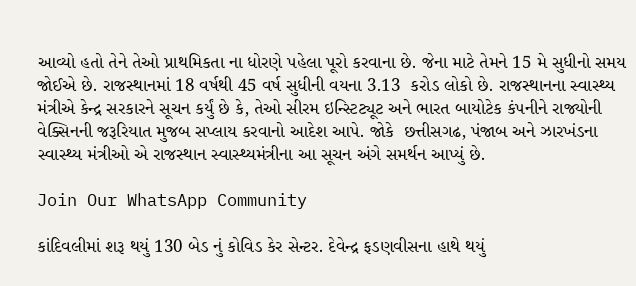આવ્યો હતો તેને તેઓ પ્રાથમિકતા ના ધોરણે પહેલા પૂરો કરવાના છે. જેના માટે તેમને 15 મે સુધીનો સમય જોઈએ છે. રાજસ્થાનમાં 18 વર્ષથી 45 વર્ષ સુધીની વયના 3.13  કરોડ લોકો છે. રાજસ્થાનના સ્વાસ્થ્ય મંત્રીએ કેન્દ્ર સરકારને સૂચન કર્યું છે કે, તેઓ સીરમ ઇન્સ્ટિટ્યૂટ અને ભારત બાયોટેક કંપનીને રાજ્યોની વેક્સિનની જરૂરિયાત મુજબ સપ્લાય કરવાનો આદેશ આપે. જોકે  છત્તીસગઢ, પંજાબ અને ઝારખંડના સ્વાસ્થ્ય મંત્રીઓ એ રાજસ્થાન સ્વાસ્થ્યમંત્રીના આ સૂચન અંગે સમર્થન આપ્યું છે.

Join Our WhatsApp Community

કાંદિવલીમાં શરૂ થયું 130 બેડ નું કોવિડ કેર સેન્ટર. દેવેન્દ્ર ફડણવીસના હાથે થયું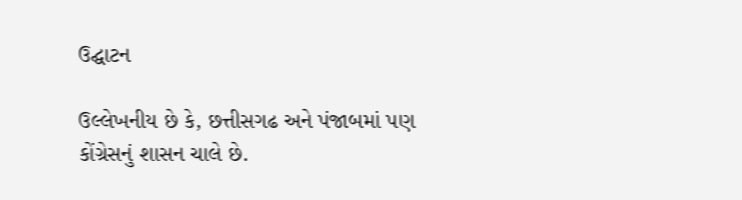ઉદ્ઘાટન

ઉલ્લેખનીય છે કે, છત્તીસગઢ અને પંજાબમાં પણ કોંગ્રેસનું શાસન ચાલે છે.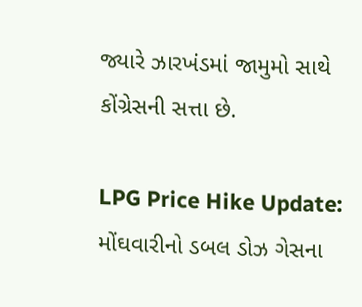જ્યારે ઝારખંડમાં જામુમો સાથે કોંગ્રેસની સત્તા છે.

LPG Price Hike Update: મોંઘવારીનો ડબલ ડોઝ ગેસના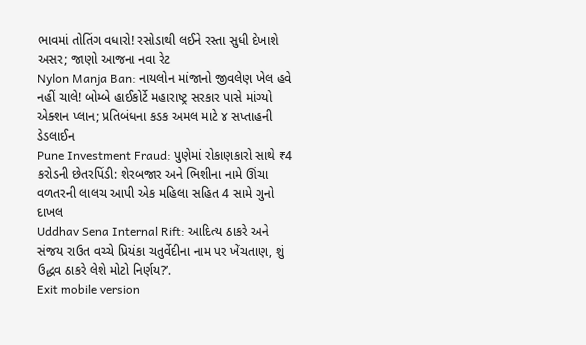ભાવમાં તોતિંગ વધારો! રસોડાથી લઈને રસ્તા સુધી દેખાશે અસર; જાણો આજના નવા રેટ
Nylon Manja Ban: નાયલોન માંજાનો જીવલેણ ખેલ હવે નહીં ચાલે! બોમ્બે હાઈકોર્ટે મહારાષ્ટ્ર સરકાર પાસે માંગ્યો એક્શન પ્લાન; પ્રતિબંધના કડક અમલ માટે ૪ સપ્તાહની ડેડલાઈન
Pune Investment Fraud: પુણેમાં રોકાણકારો સાથે ₹4 કરોડની છેતરપિંડી: શેરબજાર અને ભિશીના નામે ઊંચા વળતરની લાલચ આપી એક મહિલા સહિત 4 સામે ગુનો દાખલ
Uddhav Sena Internal Rift: આદિત્ય ઠાકરે અને સંજય રાઉત વચ્ચે પ્રિયંકા ચતુર્વેદીના નામ પર ખેંચતાણ, શું ઉદ્ધવ ઠાકરે લેશે મોટો નિર્ણય?’.
Exit mobile version